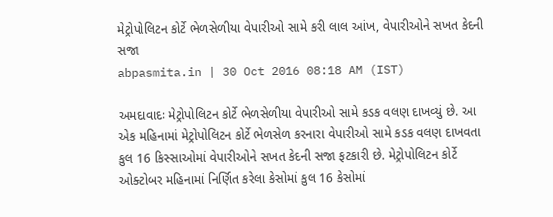મેટ્રોપોલિટન કોર્ટે ભેળસેળીયા વેપારીઓ સામે કરી લાલ આંખ, વેપારીઓને સખત કેદની સજા
abpasmita.in | 30 Oct 2016 08:18 AM (IST)

અમદાવાદઃ મેટ્રોપોલિટન કોર્ટે ભેળસેળીયા વેપારીઓ સામે કડક વલણ દાખવ્યું છે. આ એક મહિનામાં મેટ્રોપોલિટન કોર્ટે ભેળસેળ કરનારા વેપારીઓ સામે કડક વલણ દાખવતા કુલ 16 કિસ્સાઓમાં વેપારીઓને સખત કેદની સજા ફટકારી છે. મેટ્રોપોલિટન કોર્ટે ઓક્ટોબર મહિનામાં નિર્ણિત કરેલા કેસોમાં કુલ 16 કેસોમાં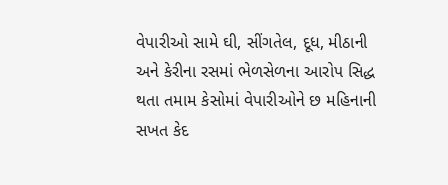વેપારીઓ સામે ઘી, સીંગતેલ, દૂધ, મીઠાની અને કેરીના રસમાં ભેળસેળના આરોપ સિદ્ધ થતા તમામ કેસોમાં વેપારીઓને છ મહિનાની સખત કેદ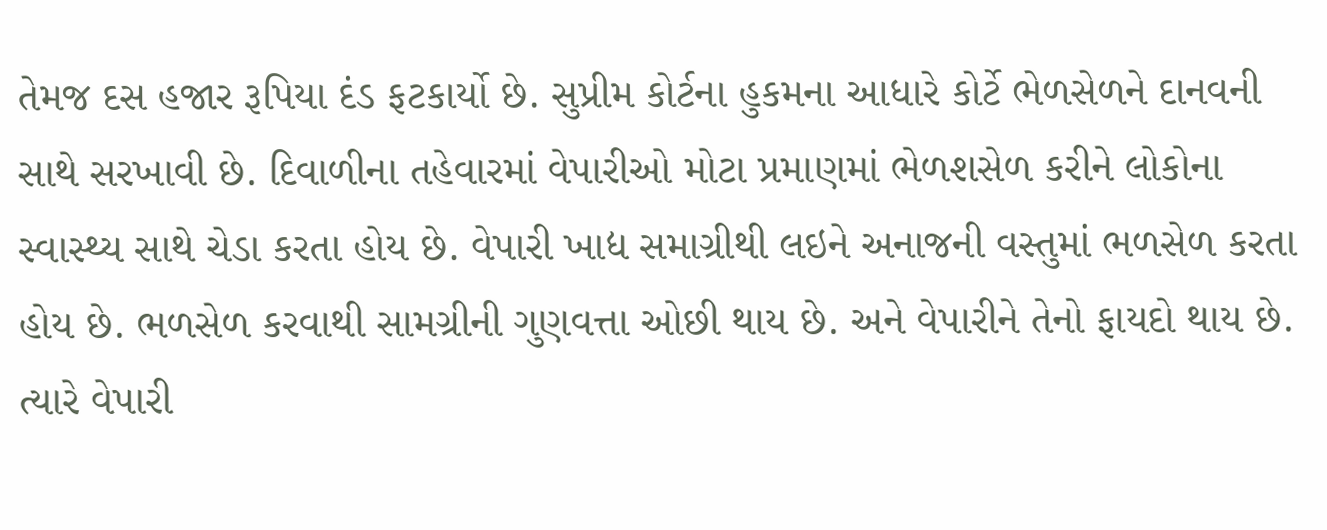તેમજ દસ હજાર રૂપિયા દંડ ફટકાર્યો છે. સુપ્રીમ કોર્ટના હુકમના આધારે કોર્ટે ભેળસેળને દાનવની સાથે સરખાવી છે. દિવાળીના તહેવારમાં વેપારીઓ મોટા પ્રમાણમાં ભેળશસેળ કરીને લોકોના સ્વાસ્થ્ય સાથે ચેડા કરતા હોય છે. વેપારી ખાદ્ય સમાગ્રીથી લઇને અનાજની વસ્તુમાં ભળસેળ કરતા હોય છે. ભળસેળ કરવાથી સામગ્રીની ગુણવત્તા ઓછી થાય છે. અને વેપારીને તેનો ફાયદો થાય છે. ત્યારે વેપારી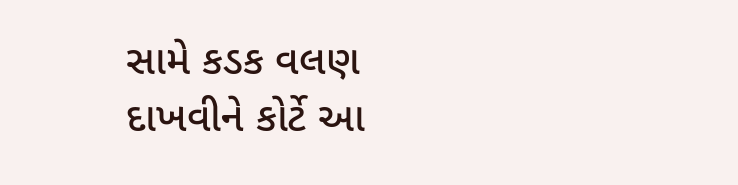સામે કડક વલણ દાખવીને કોર્ટે આ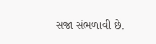સજા સંભળાવી છે.